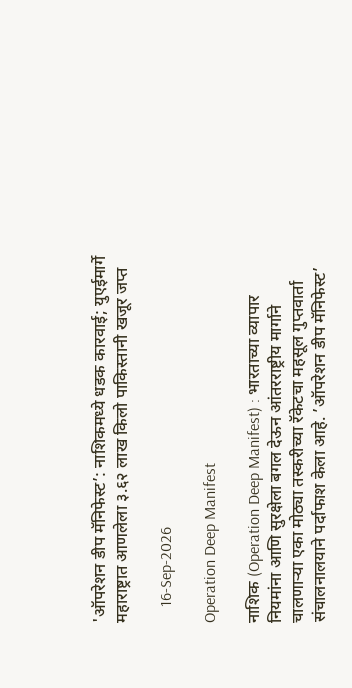'ऑपरेशन डीप मॅनिफेस्ट’: नाशिकमध्ये धडक कारवाई; युएईमार्गे महाराष्ट्रात आणलेला ३.६२ लाख किलो पाकिस्तानी खजूर जप्त

    16-Sep-2026

Operation Deep Manifest

नाशिक (Operation Deep Manifest) : भारताच्या व्यापार नियमांना आणि सुरक्षेला बगल देऊन आंतरराष्ट्रीय मार्गाने चालणार्‍या एका मोठ्या तस्करीच्या रॅकेटचा महसूल गुप्तवार्ता संचालनालयाने पर्दाफाश केला आहे. ’ऑपरेशन डीप मॅनिफेस्ट’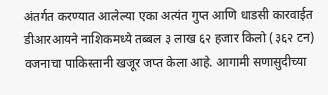अंतर्गत करण्यात आलेल्या एका अत्यंत गुप्त आणि धाडसी कारवाईत डीआरआयने नाशिकमध्ये तब्बल ३ लाख ६२ हजार किलो (३६२ टन) वजनाचा पाकिस्तानी खजूर जप्त केला आहे. आगामी सणासुदीच्या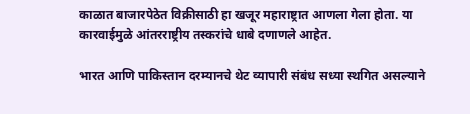काळात बाजारपेठेत विक्रीसाठी हा खजूर महाराष्ट्रात आणला गेला होता. या कारवाईमुळे आंतरराष्ट्रीय तस्करांचे धाबे दणाणले आहेत.

भारत आणि पाकिस्तान दरम्यानचे थेट व्यापारी संबंध सध्या स्थगित असल्याने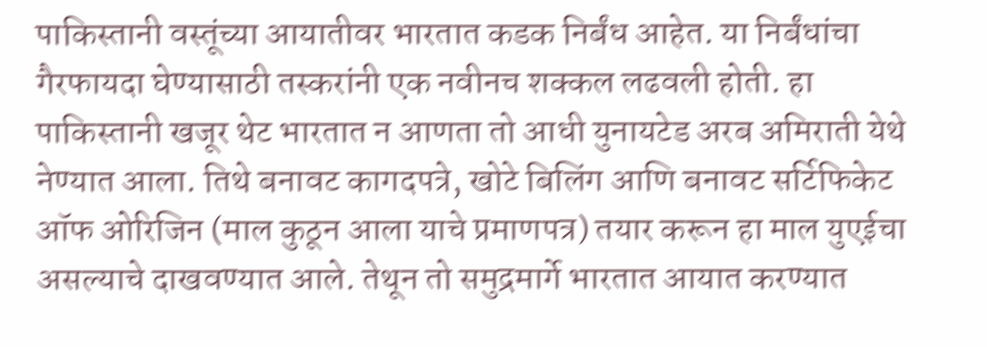पाकिस्तानी वस्तूंच्या आयातीवर भारतात कडक निर्बंध आहेत. या निर्बंधांचा गैरफायदा घेण्यासाठी तस्करांनी एक नवीनच शक्कल लढवली होती. हा पाकिस्तानी खजूर थेट भारतात न आणता तो आधी युनायटेड अरब अमिराती येथे नेण्यात आला. तिथे बनावट कागदपत्रे, खोटे बिलिंग आणि बनावट सर्टिफिकेट ऑफ ओरिजिन (माल कुठून आला याचे प्रमाणपत्र) तयार करून हा माल युएईचा असल्याचे दाखवण्यात आले. तेथून तो समुद्रमार्गे भारतात आयात करण्यात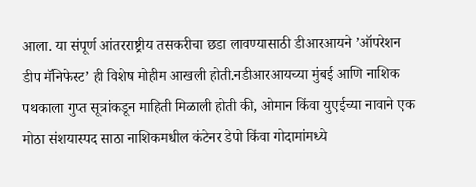आला. या संपूर्ण आंतरराष्ट्रीय तसकरीचा छडा लावण्यासाठी डीआरआयने ’ऑपरेशन डीप मॅनिफेस्ट’ ही विशेष मोहीम आखली होती.नडीआरआयच्या मुंबई आणि नाशिक पथकाला गुप्त सूत्रांकडून माहिती मिळाली होती की, ओमान किंवा युएईच्या नावाने एक मोठा संशयास्पद साठा नाशिकमधील कंटेनर डेपो किंवा गोदामांमध्ये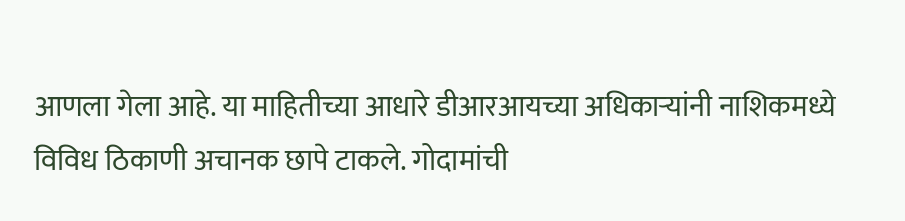आणला गेला आहे. या माहितीच्या आधारे डीआरआयच्या अधिकार्‍यांनी नाशिकमध्ये विविध ठिकाणी अचानक छापे टाकले. गोदामांची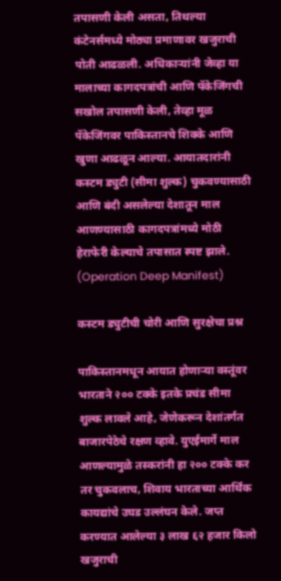तपासणी केली असता, तिथल्या कंटेनर्समध्ये मोठ्या प्रमाणावर खजुराची पोती आढळली. अधिकार्‍यांनी जेव्हा या मालाच्या कागदपत्रांची आणि पॅकेजिंगची सखोल तपासणी केली, तेव्हा मूळ पॅकेजिंगवर पाकिस्तानचे शिक्के आणि खुणा आढळून आल्या. आयातदारांनी कस्टम ड्युटी (सीमा शुल्क) चुकवण्यासाठी आणि बंदी असलेल्या देशातून माल आणण्यासाठी कागदपत्रांमध्ये मोठी हेराफेरी केल्याचे तपासात स्पष्ट झाले. (Operation Deep Manifest)

कस्टम ड्युटीची चोरी आणि सुरक्षेचा प्रश्न

पाकिस्तानमधून आयात होणार्‍या वस्तूंवर भारताने २०० टक्के इतके प्रचंड सीमा शुल्क लावले आहे, जेणेकरून देशांतर्गत बाजारपेठेचे रक्षण व्हावे. युएईमार्गे माल आणल्यामुळे तस्करांनी हा २०० टक्के कर तर चुकवलाच, शिवाय भारताच्या आर्थिक कायद्यांचे उघड उल्लंघन केले. जप्त करण्यात आलेल्या ३ लाख ६२ हजार किलो खजुराची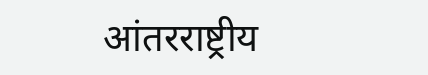आंतरराष्ट्रीय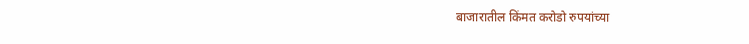बाजारातील किंमत करोडो रुपयांच्या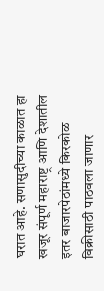घरात आहे. सणासुदीच्या काळात हा खजूर संपूर्ण महाराष्ट्र आणि देशातील इतर बाजारपेठांमध्ये किरकोळ विक्रीसाठी पाठवला जाणार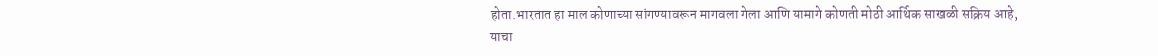होता.भारतात हा माल कोणाच्या सांगण्यावरून मागवला गेला आणि यामागे कोणती मोठी आर्थिक साखळी सक्रिय आहे, याचा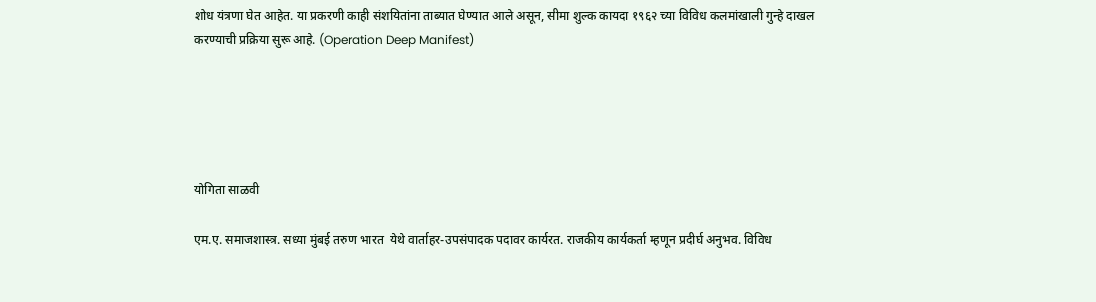शोध यंत्रणा घेत आहेत. या प्रकरणी काही संशयितांना ताब्यात घेण्यात आले असून, सीमा शुल्क कायदा १९६२ च्या विविध कलमांखाली गुन्हे दाखल करण्याची प्रक्रिया सुरू आहे. (Operation Deep Manifest)





योगिता साळवी

एम.ए. समाजशास्त्र. सध्या मुंबई तरुण भारत  येथे वार्ताहर-उपसंपादक पदावर कार्यरत. राजकीय कार्यकर्ता म्हणून प्रदीर्घ अनुभव. विविध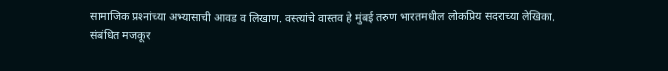सामाजिक प्रश्‍नांच्या अभ्यासाची आवड व लिखाण. वस्त्यांचे वास्तव हे मुंबई तरुण भारतमधील लोकप्रिय सदराच्या लेखिका.
संबंधित मजकूर